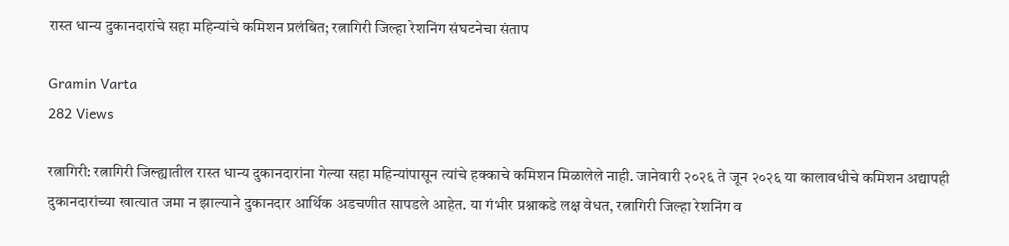रास्त धान्य दुकानदारांचे सहा महिन्यांचे कमिशन प्रलंबित; रत्नागिरी जिल्हा रेशनिंग संघटनेचा संताप

Gramin Varta
282 Views

रत्नागिरी: रत्नागिरी जिल्ह्यातील रास्त धान्य दुकानदारांना गेल्या सहा महिन्यांपासून त्यांचे हक्काचे कमिशन मिळालेले नाही. जानेवारी २०२६ ते जून २०२६ या कालावधीचे कमिशन अद्यापही दुकानदारांच्या खात्यात जमा न झाल्याने दुकानदार आर्थिक अडचणीत सापडले आहेत. या गंभीर प्रश्नाकडे लक्ष वेधत, रत्नागिरी जिल्हा रेशनिंग व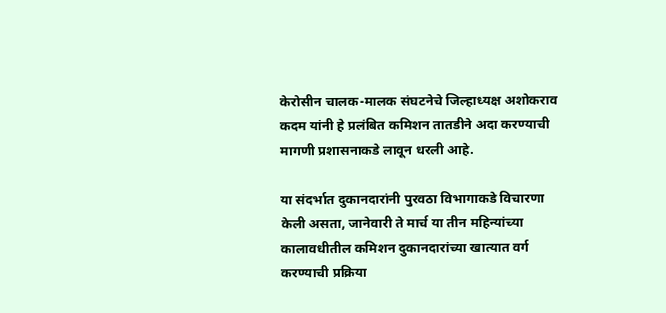केरोसीन चालक-मालक संघटनेचे जिल्हाध्यक्ष अशोकराव कदम यांनी हे प्रलंबित कमिशन तातडीने अदा करण्याची मागणी प्रशासनाकडे लावून धरली आहे.

या संदर्भात दुकानदारांनी पुरवठा विभागाकडे विचारणा केली असता, जानेवारी ते मार्च या तीन महिन्यांच्या कालावधीतील कमिशन दुकानदारांच्या खात्यात वर्ग करण्याची प्रक्रिया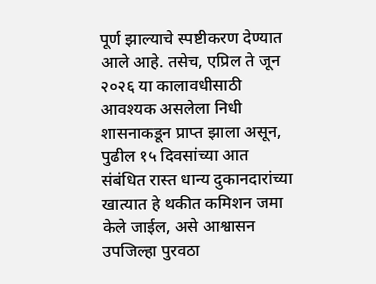पूर्ण झाल्याचे स्पष्टीकरण देण्यात आले आहे. तसेच, एप्रिल ते जून २०२६ या कालावधीसाठी आवश्यक असलेला निधी शासनाकडून प्राप्त झाला असून, पुढील १५ दिवसांच्या आत संबंधित रास्त धान्य दुकानदारांच्या खात्यात हे थकीत कमिशन जमा केले जाईल, असे आश्वासन उपजिल्हा पुरवठा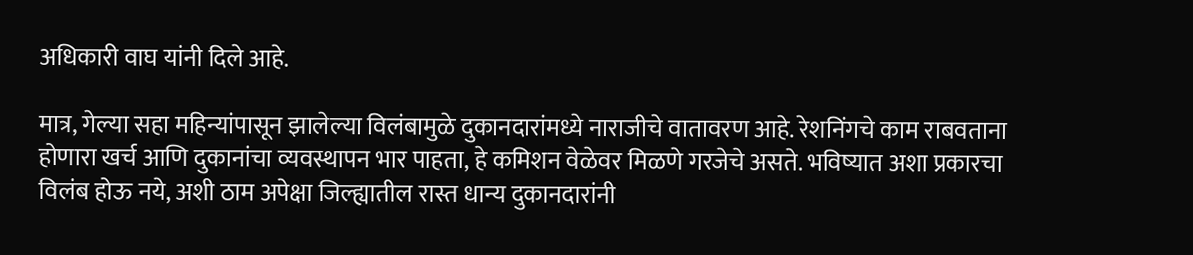अधिकारी वाघ यांनी दिले आहे.

मात्र, गेल्या सहा महिन्यांपासून झालेल्या विलंबामुळे दुकानदारांमध्ये नाराजीचे वातावरण आहे. रेशनिंगचे काम राबवताना होणारा खर्च आणि दुकानांचा व्यवस्थापन भार पाहता, हे कमिशन वेळेवर मिळणे गरजेचे असते. भविष्यात अशा प्रकारचा विलंब होऊ नये, अशी ठाम अपेक्षा जिल्ह्यातील रास्त धान्य दुकानदारांनी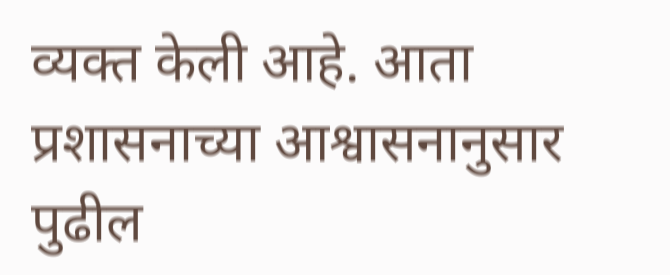व्यक्त केली आहे. आता प्रशासनाच्या आश्वासनानुसार पुढील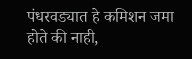पंधरवड्यात हे कमिशन जमा होते की नाही,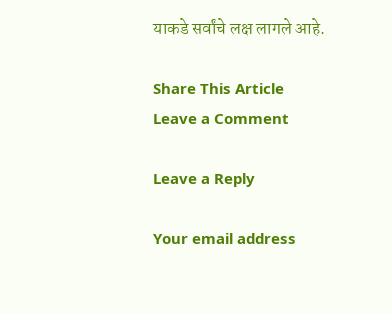याकडे सर्वांचे लक्ष लागले आहे.

Share This Article
Leave a Comment

Leave a Reply

Your email address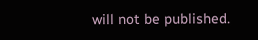will not be published.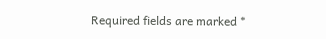Required fields are marked *